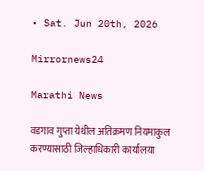• Sat. Jun 20th, 2026

Mirrornews24

Marathi News

वडगाव गुप्ता येथील अतिक्रमण नियमाकुल करण्यासाठी जिल्हाधिकारी कार्यालया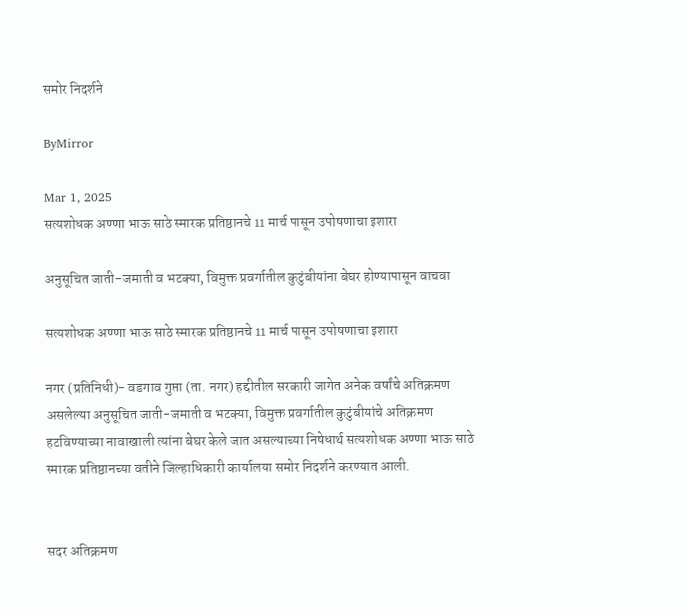समोर निदर्शने

ByMirror

Mar 1, 2025
सत्यशोधक अण्णा भाऊ साठे स्मारक प्रतिष्ठानचे 11 मार्च पासून उपोषणाचा इशारा

अनुसूचित जाती-जमाती व भटक्या, विमुक्त प्रवर्गातील कुटुंबीयांना बेघर होण्यापासून वाचवा

सत्यशोधक अण्णा भाऊ साठे स्मारक प्रतिष्ठानचे 11 मार्च पासून उपोषणाचा इशारा

नगर (प्रतिनिधी)- वडगाव गुप्ता (ता. नगर) हद्दीतील सरकारी जागेत अनेक वर्षांचे अतिक्रमण असलेल्या अनुसूचित जाती-जमाती व भटक्या, विमुक्त प्रवर्गातील कुटुंबीयांचे अतिक्रमण हटविण्याच्या नावाखाली त्यांना बेघर केले जात असल्याच्या निषेधार्थ सत्यशोधक अण्णा भाऊ साठे स्मारक प्रतिष्ठानच्या वतीने जिल्हाधिकारी कार्यालया समोर निदर्शने करण्यात आली.


सदर अतिक्रमण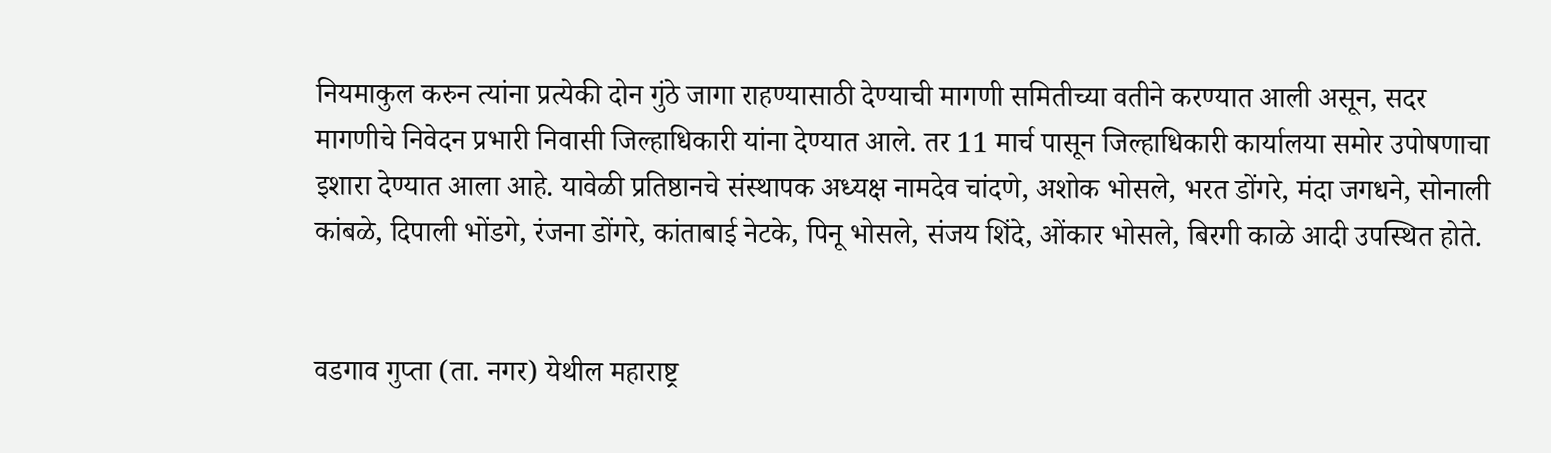नियमाकुल करुन त्यांना प्रत्येकी दोन गुंठे जागा राहण्यासाठी देण्याची मागणी समितीच्या वतीने करण्यात आली असून, सदर मागणीचे निवेदन प्रभारी निवासी जिल्हाधिकारी यांना देण्यात आले. तर 11 मार्च पासून जिल्हाधिकारी कार्यालया समोर उपोषणाचा इशारा देण्यात आला आहे. यावेळी प्रतिष्ठानचे संस्थापक अध्यक्ष नामदेव चांदणे, अशोक भोसले, भरत डोंगरे, मंदा जगधने, सोनाली कांबळे, दिपाली भोंडगे, रंजना डोंगरे, कांताबाई नेटके, पिनू भोसले, संजय शिंदे, ओंकार भोसले, बिरगी काळे आदी उपस्थित होते.


वडगाव गुप्ता (ता. नगर) येथील महाराष्ट्र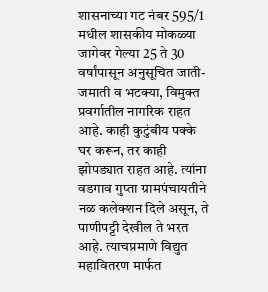शासनाच्या गट नंबर 595/1 मधील शासकीय मोकळ्या जागेवर गेल्या 25 ते 30 वर्षांपासून अनुसूचित जाती-जमाती व भटक्या, विमुक्त प्रवर्गातील नागरिक राहत आहे. काही कुटुंबीय पक्के घर करून, तर काही झोपड्यात राहत आहे. त्यांना वडगाव गुप्ता ग्रामपंचायतीने नळ कलेक्शन दिले असून, ते पाणीपट्टी देखील ते भरत आहे. त्याचप्रमाणे विद्युत महावितरण मार्फत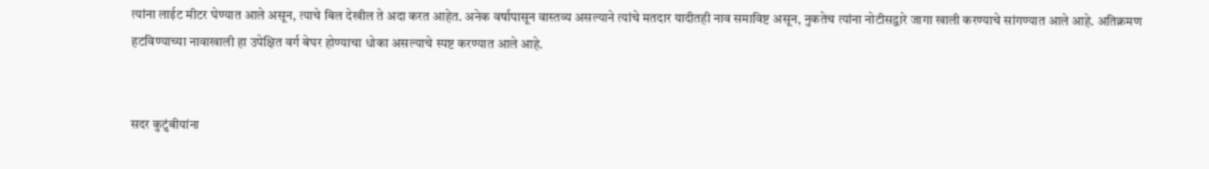त्यांना लाईट मीटर घेण्यात आले असून, त्याचे बिल देखील ते अदा करत आहेत. अनेक वर्षापासून वास्तव्य असल्याने त्यांचे मतदार यादीतही नाव समाविष्ट असून, नुकतेच त्यांना नोटीसद्वारे जागा खाली करण्याचे सांगण्यात आले आहे. अतिक्रमण हटविण्याच्या नावाखाली हा उपेक्षित वर्ग बेघर होण्याचा धोका असल्याचे स्पष्ट करण्यात आले आहे.


सदर कुटुंबीयांना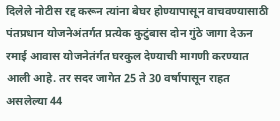दिलेले नोटीस रद्द करून त्यांना बेघर होण्यापासून वाचवण्यासाठी पंतप्रधान योजनेअंतर्गत प्रत्येक कुटुंबास दोन गुंठे जागा देऊन रमाई आवास योजनेतंर्गत घरकुल देण्याची मागणी करण्यात आली आहे. तर सदर जागेत 25 ते 30 वर्षापासून राहत असलेल्या 44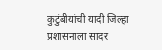कुटुंबीयांची यादी जिल्हा प्रशासनाला सादर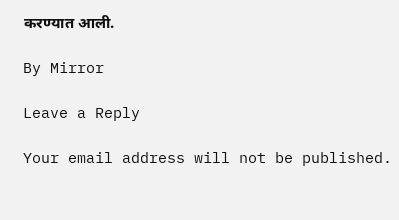करण्यात आली.

By Mirror

Leave a Reply

Your email address will not be published.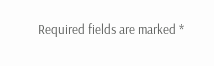Required fields are marked *